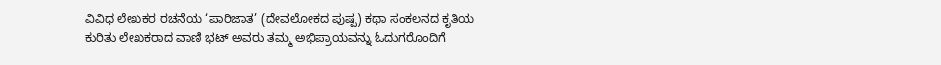ವಿವಿಧ ಲೇಖಕರ ರಚನೆಯ ‘ಪಾರಿಜಾತ’ (ದೇವಲೋಕದ ಪುಷ್ಪ) ಕಥಾ ಸಂಕಲನದ ಕೃತಿಯ ಕುರಿತು ಲೇಖಕರಾದ ವಾಣಿ ಭಟ್ ಅವರು ತಮ್ಮ ಅಭಿಪ್ರಾಯವನ್ನು ಓದುಗರೊಂದಿಗೆ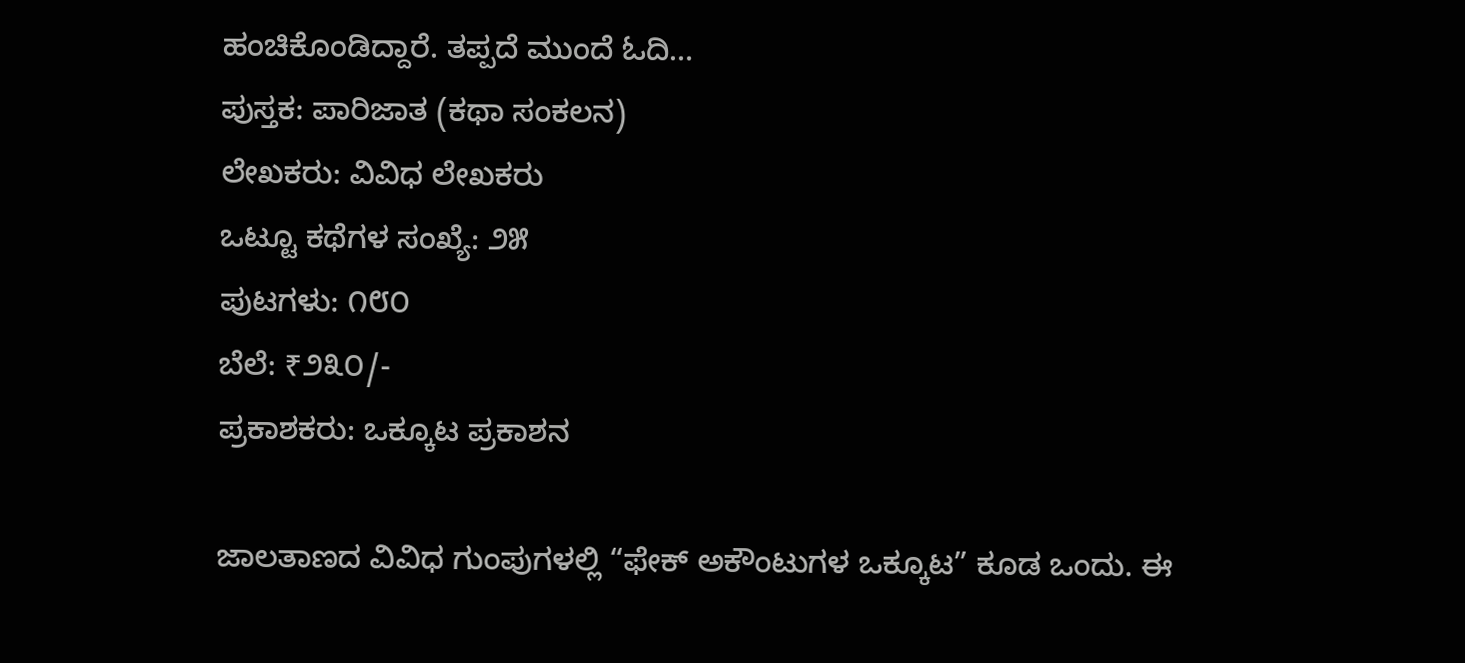ಹಂಚಿಕೊಂಡಿದ್ದಾರೆ. ತಪ್ಪದೆ ಮುಂದೆ ಓದಿ…
ಪುಸ್ತಕ: ಪಾರಿಜಾತ (ಕಥಾ ಸಂಕಲನ)
ಲೇಖಕರು: ವಿವಿಧ ಲೇಖಕರು
ಒಟ್ಟೂ ಕಥೆಗಳ ಸಂಖ್ಯೆ: ೨೫
ಪುಟಗಳು: ೧೮೦
ಬೆಲೆ: ₹೨೩೦/-
ಪ್ರಕಾಶಕರು: ಒಕ್ಕೂಟ ಪ್ರಕಾಶನ

ಜಾಲತಾಣದ ವಿವಿಧ ಗುಂಪುಗಳಲ್ಲಿ “ಫೇಕ್ ಅಕೌಂಟುಗಳ ಒಕ್ಕೂಟ” ಕೂಡ ಒಂದು. ಈ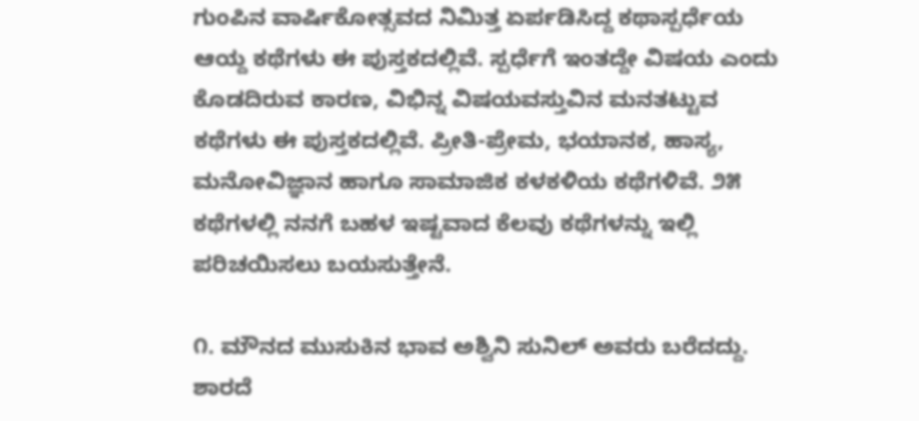ಗುಂಪಿನ ವಾರ್ಷಿಕೋತ್ಸವದ ನಿಮಿತ್ತ ಏರ್ಪಡಿಸಿದ್ದ ಕಥಾಸ್ಪರ್ಧೆಯ ಆಯ್ದ ಕಥೆಗಳು ಈ ಪುಸ್ತಕದಲ್ಲಿವೆ. ಸ್ಪರ್ಧೆಗೆ ಇಂತದ್ದೇ ವಿಷಯ ಎಂದು ಕೊಡದಿರುವ ಕಾರಣ, ವಿಭಿನ್ನ ವಿಷಯವಸ್ತುವಿನ ಮನತಟ್ಟುವ ಕಥೆಗಳು ಈ ಪುಸ್ತಕದಲ್ಲಿವೆ. ಪ್ರೀತಿ-ಪ್ರೇಮ, ಭಯಾನಕ, ಹಾಸ್ಯ, ಮನೋವಿಜ್ಞಾನ ಹಾಗೂ ಸಾಮಾಜಿಕ ಕಳಕಳಿಯ ಕಥೆಗಳಿವೆ. ೨೫ ಕಥೆಗಳಲ್ಲಿ ನನಗೆ ಬಹಳ ಇಷ್ಟವಾದ ಕೆಲವು ಕಥೆಗಳನ್ನು ಇಲ್ಲಿ ಪರಿಚಯಿಸಲು ಬಯಸುತ್ತೇನೆ.

೧. ಮೌನದ ಮುಸುಕಿನ ಭಾವ ಅಶ್ವಿನಿ ಸುನಿಲ್ ಅವರು ಬರೆದದ್ದು. ಶಾರದೆ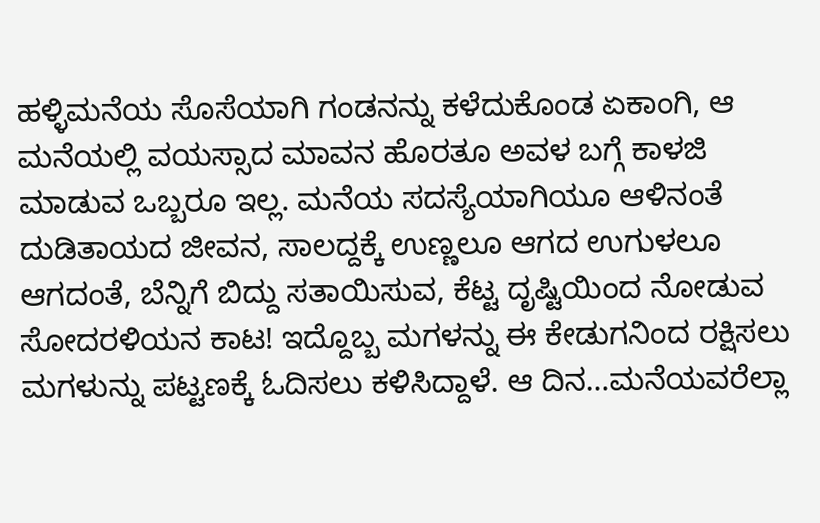ಹಳ್ಳಿಮನೆಯ ಸೊಸೆಯಾಗಿ ಗಂಡನನ್ನು ಕಳೆದುಕೊಂಡ ಏಕಾಂಗಿ, ಆ ಮನೆಯಲ್ಲಿ ವಯಸ್ಸಾದ ಮಾವನ ಹೊರತೂ ಅವಳ ಬಗ್ಗೆ ಕಾಳಜಿ ಮಾಡುವ ಒಬ್ಬರೂ ಇಲ್ಲ. ಮನೆಯ ಸದಸ್ಯೆಯಾಗಿಯೂ ಆಳಿನಂತೆ ದುಡಿತಾಯದ ಜೀವನ, ಸಾಲದ್ದಕ್ಕೆ ಉಣ್ಣಲೂ ಆಗದ ಉಗುಳಲೂ ಆಗದಂತೆ, ಬೆನ್ನಿಗೆ ಬಿದ್ದು ಸತಾಯಿಸುವ, ಕೆಟ್ಟ ದೃಷ್ಟಿಯಿಂದ ನೋಡುವ ಸೋದರಳಿಯನ ಕಾಟ! ಇದ್ದೊಬ್ಬ ಮಗಳನ್ನು ಈ ಕೇಡುಗನಿಂದ ರಕ್ಷಿಸಲು ಮಗಳುನ್ನು ಪಟ್ಟಣಕ್ಕೆ ಓದಿಸಲು ಕಳಿಸಿದ್ದಾಳೆ. ಆ ದಿನ…ಮನೆಯವರೆಲ್ಲಾ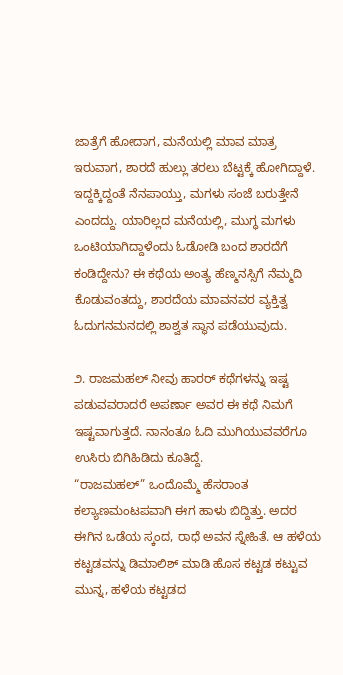ಜಾತ್ರೆಗೆ ಹೋದಾಗ, ಮನೆಯಲ್ಲಿ ಮಾವ ಮಾತ್ರ ಇರುವಾಗ, ಶಾರದೆ ಹುಲ್ಲು ತರಲು ಬೆಟ್ಟಕ್ಕೆ ಹೋಗಿದ್ದಾಳೆ. ಇದ್ದಕ್ಕಿದ್ದಂತೆ ನೆನಪಾಯ್ತು, ಮಗಳು ಸಂಜೆ ಬರುತ್ತೇನೆ ಎಂದದ್ದು. ಯಾರಿಲ್ಲದ ಮನೆಯಲ್ಲಿ, ಮುಗ್ಧ ಮಗಳು ಒಂಟಿಯಾಗಿದ್ದಾಳೆಂದು ಓಡೋಡಿ ಬಂದ ಶಾರದೆಗೆ ಕಂಡಿದ್ದೇನು? ಈ ಕಥೆಯ ಅಂತ್ಯ ಹೆಣ್ಮನಸ್ಸಿಗೆ ನೆಮ್ಮದಿ ಕೊಡುವಂತದ್ದು, ಶಾರದೆಯ ಮಾವನವರ ವ್ಯಕ್ತಿತ್ವ ಓದುಗನಮನದಲ್ಲಿ ಶಾಶ್ವತ ಸ್ಥಾನ ಪಡೆಯುವುದು.

೨. ರಾಜಮಹಲ್ ನೀವು ಹಾರರ್ ಕಥೆಗಳನ್ನು ಇಷ್ಟ ಪಡುವವರಾದರೆ ಅಪರ್ಣಾ ಅವರ ಈ ಕಥೆ ನಿಮಗೆ ಇಷ್ಟವಾಗುತ್ತದೆ. ನಾನಂತೂ ಓದಿ ಮುಗಿಯುವವರೆಗೂ ಉಸಿರು ಬಿಗಿಹಿಡಿದು ಕೂತಿದ್ದೆ.
“ರಾಜಮಹಲ್” ಒಂದೊಮ್ಮೆ ಹೆಸರಾಂತ ಕಲ್ಯಾಣಮಂಟಪವಾಗಿ ಈಗ ಹಾಳು ಬಿದ್ದಿತ್ತು. ಅದರ ಈಗಿನ ಒಡೆಯ ಸ್ಕಂದ, ರಾಧೆ ಅವನ ಸ್ನೇಹಿತೆ. ಆ ಹಳೆಯ ಕಟ್ಟಡವನ್ನು ಡಿಮಾಲಿಶ್ ಮಾಡಿ ಹೊಸ ಕಟ್ಟಡ ಕಟ್ಟುವ ಮುನ್ನ, ಹಳೆಯ ಕಟ್ಟಡದ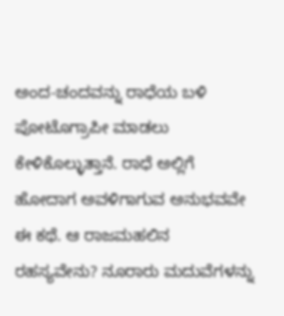ಅಂದ-ಚಂದವನ್ನು ರಾಧೆಯ ಬಳಿ ಪೋಟೊಗ್ರಾಪೀ ಮಾಡಲು ಕೇಳಿಕೊಲ್ಳುತ್ತಾನೆ. ರಾಧೆ ಅಲ್ಲಿಗೆ ಹೋದಾಗ ಅವಳಿಗಾಗುವ ಅನುಭವವೇ ಈ ಕಥೆ. ಆ ರಾಜಮಹಲಿನ ರಹಸ್ಯವೇನು? ನೂರಾರು ಮದುವೆಗಳನ್ನು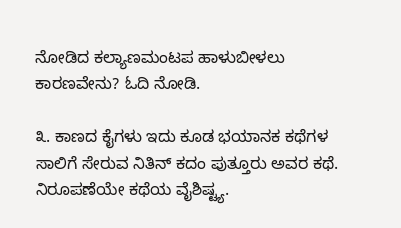ನೋಡಿದ ಕಲ್ಯಾಣಮಂಟಪ ಹಾಳುಬೀಳಲು ಕಾರಣವೇನು? ಓದಿ ನೋಡಿ.

೩. ಕಾಣದ ಕೈಗಳು ಇದು ಕೂಡ ಭಯಾನಕ ಕಥೆಗಳ ಸಾಲಿಗೆ ಸೇರುವ ನಿತಿನ್ ಕದಂ ಪುತ್ತೂರು ಅವರ ಕಥೆ. ನಿರೂಪಣೆಯೇ ಕಥೆಯ ವೈಶಿಷ್ಟ್ಯ.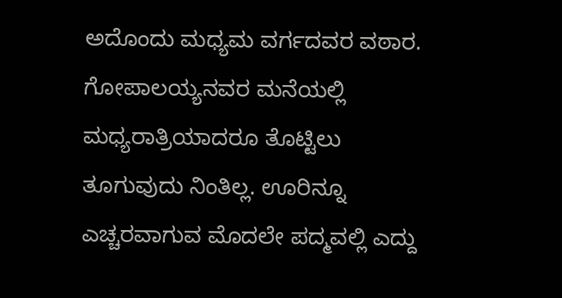ಅದೊಂದು ಮಧ್ಯಮ ವರ್ಗದವರ ವಠಾರ. ಗೋಪಾಲಯ್ಯನವರ ಮನೆಯಲ್ಲಿ ಮಧ್ಯರಾತ್ರಿಯಾದರೂ ತೊಟ್ಟಿಲು ತೂಗುವುದು ನಿಂತಿಲ್ಲ. ಊರಿನ್ನೂ ಎಚ್ಚರವಾಗುವ ಮೊದಲೇ ಪದ್ಮವಲ್ಲಿ ಎದ್ದು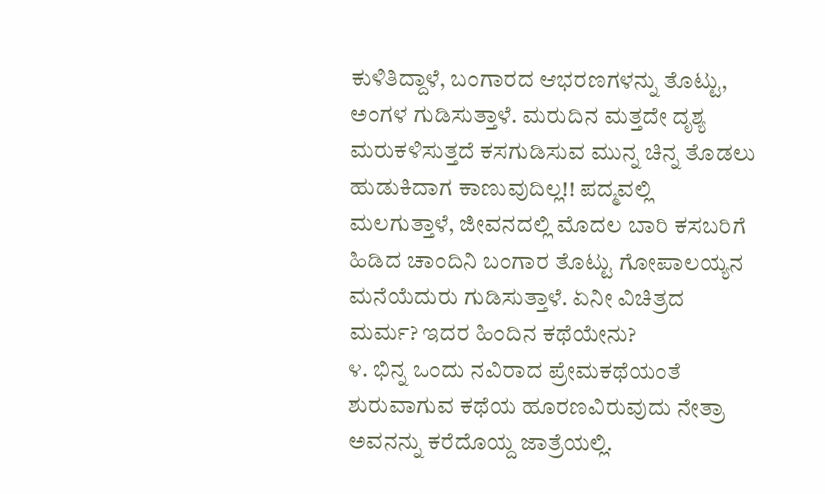ಕುಳಿತಿದ್ದಾಳೆ, ಬಂಗಾರದ ಆಭರಣಗಳನ್ನು ತೊಟ್ಟು, ಅಂಗಳ ಗುಡಿಸುತ್ತಾಳೆ. ಮರುದಿನ ಮತ್ತದೇ ದೃಶ್ಯ ಮರುಕಳಿಸುತ್ತದೆ ಕಸಗುಡಿಸುವ ಮುನ್ನ ಚಿನ್ನ ತೊಡಲು ಹುಡುಕಿದಾಗ ಕಾಣುವುದಿಲ್ಲ!! ಪದ್ಮವಲ್ಲಿ ಮಲಗುತ್ತಾಳೆ, ಜೀವನದಲ್ಲಿ ಮೊದಲ ಬಾರಿ ಕಸಬರಿಗೆ ಹಿಡಿದ ಚಾಂದಿನಿ ಬಂಗಾರ ತೊಟ್ಟು ಗೋಪಾಲಯ್ಯನ ಮನೆಯೆದುರು ಗುಡಿಸುತ್ತಾಳೆ. ಏನೀ ವಿಚಿತ್ರದ ಮರ್ಮ? ಇದರ ಹಿಂದಿನ ಕಥೆಯೇನು?
೪. ಭಿನ್ನ ಒಂದು ನವಿರಾದ ಪ್ರೇಮಕಥೆಯಂತೆ ಶುರುವಾಗುವ ಕಥೆಯ ಹೂರಣವಿರುವುದು ನೇತ್ರಾ ಅವನನ್ನು ಕರೆದೊಯ್ದ ಜಾತ್ರೆಯಲ್ಲಿ.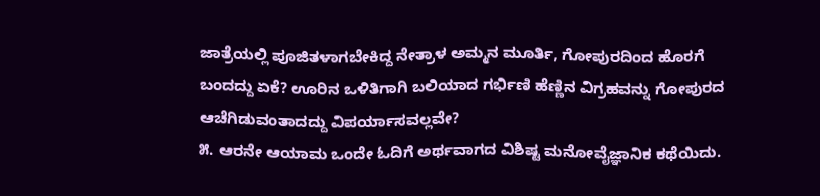ಜಾತ್ರೆಯಲ್ಲಿ ಪೂಜಿತಳಾಗಬೇಕಿದ್ದ ನೇತ್ರಾಳ ಅಮ್ಮನ ಮೂರ್ತಿ, ಗೋಪುರದಿಂದ ಹೊರಗೆ ಬಂದದ್ದು ಏಕೆ? ಊರಿನ ಒಳಿತಿಗಾಗಿ ಬಲಿಯಾದ ಗರ್ಭಿಣಿ ಹೆಣ್ಣಿನ ವಿಗ್ರಹವನ್ನು ಗೋಪುರದ ಆಚೆಗಿಡುವಂತಾದದ್ದು ವಿಪರ್ಯಾಸವಲ್ಲವೇ?
೫. ಆರನೇ ಆಯಾಮ ಒಂದೇ ಓದಿಗೆ ಅರ್ಥವಾಗದ ವಿಶಿಷ್ಟ ಮನೋವೈಜ್ಞಾನಿಕ ಕಥೆಯಿದು.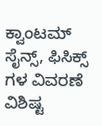ಕ್ವಾಂಟಮ್ ಸೈನ್ಸ್, ಫಿಸಿಕ್ಸ್ ಗಳ ವಿವರಣೆ ವಿಶಿಷ್ಟ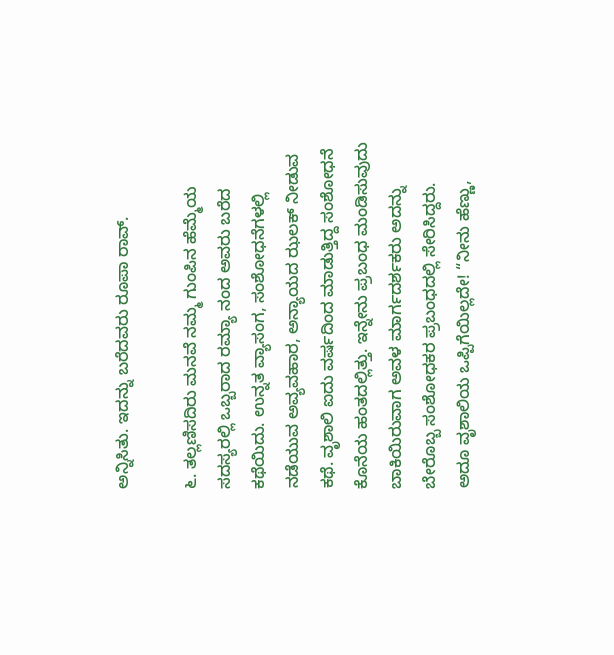ಅನ್ನಿಸಿತು. ಇದನ್ನು ಬರೆದವರು ರೂಪಾ ರಾವ್.

೬. ತಲ್ಲಣಿಸದಿರು ಮನವೆ ನಮ್ಮ ಗುಂಪಿನ ಹೆಮ್ಮೆಯ ಸದಸ್ಯರಲ್ಲಿ ಒಬ್ಬರಾದ ರಮ್ಯಾ ನಂದ ಅವರು ಬರೆದ ಕಥೆಯಿದು. ಉನ್ನತ ವ್ಯಾಸಂಗ, ಸಂಶೋಧನೆಗಳಲ್ಲಿ ನಡೆಯುವ ಅವ್ಯವಹಾರ, ಅನ್ಯಾಯದ ಝಲಕ್ ನೀಡುವ ಕಥೆ. ವೃಶಾಲಿ ಐದು ವರ್ಷದಿಂದ ಮಾಡುತ್ತಿದ್ದ ಸಂಶೋಧನೆ ಕೊನೆಯ ಹಂತದಲ್ಲಿತ್ತು. ಇನ್ನೇನು ಪ್ರಬಂಧ ಮಂಡಿಸುವುದು ಬಾಕಿಯಿರುವಾಗ ಅವಳ ಮಾರ್ಗದರ್ಶಕರು ಅದನ್ನು ಬೇರೊಬ್ಬ ಸಂಶೋಧಕರ ಪ್ರಬಂಧದಲ್ಲಿ ಸೇರಿಸಿದ್ದರು. ಅದೂ ವೃಶಾಲಿಯ ಒಪ್ಪಿಗೆಯಿಲ್ಲದೇ! “ನೀನು ಹೆಣ್ಣು,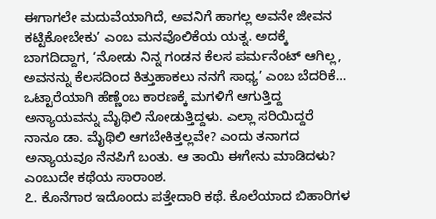ಈಗಾಗಲೇ ಮದುವೆಯಾಗಿದೆ, ಅವನಿಗೆ ಹಾಗಲ್ಲ ಅವನೇ ಜೀವನ ಕಟ್ಟಿಕೋಬೇಕು’ ಎಂಬ ಮನವೊಲಿಕೆಯ ಯತ್ನ. ಅದಕ್ಕೆ ಬಾಗದಿದ್ದಾಗ, ‘ನೋಡು ನಿನ್ನ ಗಂಡನ ಕೆಲಸ ಪರ್ಮನೆಂಟ್ ಆಗಿಲ್ಲ, ಅವನನ್ನು ಕೆಲಸದಿಂದ ಕಿತ್ತುಹಾಕಲು ನನಗೆ ಸಾಧ್ಯ’ ಎಂಬ ಬೆದರಿಕೆ… ಒಟ್ಟಾರೆಯಾಗಿ ಹೆಣ್ಣೆಂಬ ಕಾರಣಕ್ಕೆ ಮಗಳಿಗೆ ಆಗುತ್ತಿದ್ದ ಅನ್ಯಾಯವನ್ನು ಮೈಥಿಲಿ ನೋಡುತ್ತಿದ್ದಳು. ಎಲ್ಲಾ ಸರಿಯಿದ್ದರೆ ನಾನೂ ಡಾ. ಮೈಥಿಲಿ ಆಗಬೇಕಿತ್ತಲ್ಲವೇ? ಎಂದು ತನಾಗದ ಅನ್ಯಾಯವೂ ನೆನಪಿಗೆ ಬಂತು. ಆ ತಾಯಿ ಈಗೇನು ಮಾಡಿದಳು? ಎಂಬುದೇ ಕಥೆಯ ಸಾರಾಂಶ.
೭. ಕೊನೆಗಾರ ಇದೊಂದು ಪತ್ತೇದಾರಿ ಕಥೆ. ಕೊಲೆಯಾದ ಬಿಹಾರಿಗಳ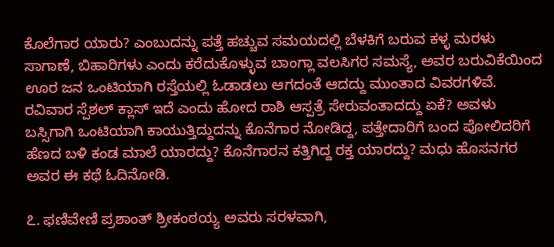ಕೊಲೆಗಾರ ಯಾರು? ಎಂಬುದನ್ನು ಪತ್ತೆ ಹಚ್ಚುವ ಸಮಯದಲ್ಲಿ ಬೆಳಕಿಗೆ ಬರುವ ಕಳ್ಳ ಮರಳು ಸಾಗಾಣೆ, ಬಿಹಾರಿಗಳು ಎಂದು ಕರೆದುಕೊಳ್ಳುವ ಬಾಂಗ್ಲಾ ವಲಸಿಗರ ಸಮಸ್ಯೆ, ಅವರ ಬರುವಿಕೆಯಿಂದ ಊರ ಜನ ಒಂಟಿಯಾಗಿ ರಸ್ತೆಯಲ್ಲಿ ಓಡಾಡಲು ಆಗದಂತೆ ಆದದ್ದು ಮುಂತಾದ ವಿವರಗಳಿವೆ. ರವಿವಾರ ಸ್ಪೆಶಲ್ ಕ್ಲಾಸ್ ಇದೆ ಎಂದು ಹೋದ ರಾಶಿ ಆಸ್ಪತ್ರೆ ಸೇರುವಂತಾದದ್ದು ಏಕೆ? ಅವಳು ಬಸ್ಸಿಗಾಗಿ ಒಂಟಿಯಾಗಿ ಕಾಯುತ್ತಿದ್ದುದನ್ನು ಕೊನೆಗಾರ ನೋಡಿದ್ದ, ಪತ್ತೇದಾರಿಗೆ ಬಂದ ಪೋಲಿದರಿಗೆ ಹೆಣದ ಬಳಿ ಕಂಡ ಮಾಲೆ ಯಾರದ್ದು? ಕೊನೆಗಾರನ ಕತ್ತಿಗಿದ್ದ ರಕ್ತ ಯಾರದ್ದು? ಮಧು ಹೊಸನಗರ ಅವರ ಈ ಕಥೆ ಓದಿನೋಡಿ.

೭. ಫಣಿವೇಣಿ ಪ್ರಶಾಂತ್ ಶ್ರೀಕಂಠಯ್ಯ ಅವರು ಸರಳವಾಗಿ,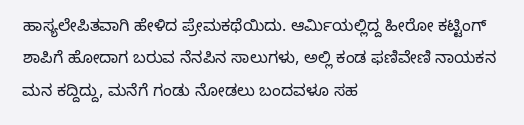ಹಾಸ್ಯಲೇಪಿತವಾಗಿ ಹೇಳಿದ ಪ್ರೇಮಕಥೆಯಿದು. ಆರ್ಮಿಯಲ್ಲಿದ್ದ ಹೀರೋ ಕಟ್ಟಿಂಗ್ ಶಾಪಿಗೆ ಹೋದಾಗ ಬರುವ ನೆನಪಿನ ಸಾಲುಗಳು, ಅಲ್ಲಿ ಕಂಡ ಫಣಿವೇಣಿ ನಾಯಕನ ಮನ ಕದ್ದಿದ್ದು, ಮನೆಗೆ ಗಂಡು ನೋಡಲು ಬಂದವಳೂ ಸಹ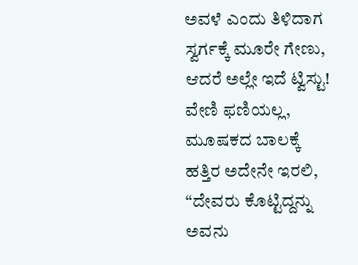ಅವಳೆ ಎಂದು ತಿಳಿದಾಗ ಸ್ವರ್ಗಕ್ಕೆ ಮೂರೇ ಗೇಣು, ಆದರೆ ಅಲ್ಲೇ ಇದೆ ಟ್ವಿಸ್ಟು! ವೇಣಿ ಫಣಿಯಲ್ಲ, ಮೂಷಕದ ಬಾಲಕ್ಕೆ ಹತ್ತಿರ ಅದೇನೇ ಇರಲಿ, “ದೇವರು ಕೊಟ್ಟಿದ್ದನ್ನು ಅವನು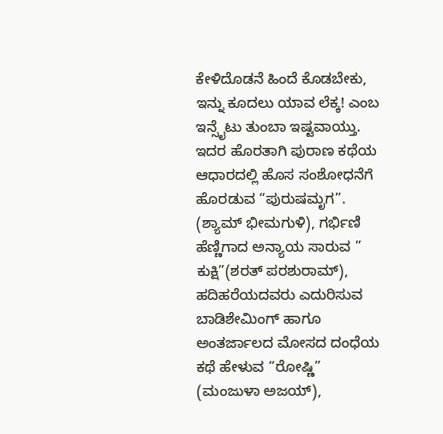ಕೇಳಿದೊಡನೆ ಹಿಂದೆ ಕೊಡಬೇಕು, ಇನ್ನು ಕೂದಲು ಯಾವ ಲೆಕ್ಕ! ಎಂಬ ಇನ್ಸೈಟು ತುಂಬಾ ಇಷ್ಟವಾಯ್ತು.
ಇದರ ಹೊರತಾಗಿ ಪುರಾಣ ಕಥೆಯ ಆಧಾರದಲ್ಲಿ ಹೊಸ ಸಂಶೋಧನೆಗೆ ಹೊರಡುವ “ಪುರುಷಮೃಗ”. (ಶ್ಯಾಮ್ ಭೀಮಗುಳಿ), ಗರ್ಭಿಣಿ ಹೆಣ್ಣಿಗಾದ ಅನ್ಯಾಯ ಸಾರುವ ” ಕುಕ್ಷಿ”(ಶರತ್ ಪರಶುರಾಮ್), ಹದಿಹರೆಯದವರು ಎದುರಿಸುವ ಬಾಡಿಶೇಮಿಂಗ್ ಹಾಗೂ ಅಂತರ್ಜಾಲದ ಮೋಸದ ದಂಧೆಯ ಕಥೆ ಹೇಳುವ “ರೋಷ್ಣಿ” (ಮಂಜುಳಾ ಅಜಯ್),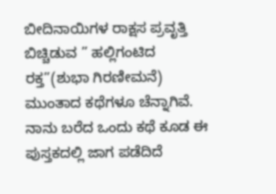ಬೀದಿನಾಯಿಗಳ ರಾಕ್ಷಸ ಪ್ರವೃತ್ತಿ ಬಿಚ್ಚಿಡುವ ” ಹಲ್ಲಿಗಂಟಿದ ರಕ್ತ”(ಶುಭಾ ಗಿರಣೀಮನೆ) ಮುಂತಾದ ಕಥೆಗಳೂ ಚೆನ್ನಾಗಿವೆ. ನಾನು ಬರೆದ ಒಂದು ಕಥೆ ಕೂಡ ಈ ಪುಸ್ತಕದಲ್ಲಿ ಜಾಗ ಪಡೆದಿದೆ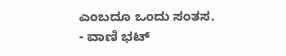ಎಂಬದೂ ಒಂದು ಸಂತಸ.
- ವಾಣಿ ಭಟ್